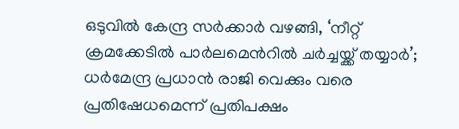ഒടുവിൽ കേന്ദ്ര സർക്കാർ വഴങ്ങി, ‘നീറ്റ് ക്രമക്കേടിൽ പാർലമെന്‍റിൽ ചർച്ചയ്ക്ക് തയ്യാർ’; ധർമേന്ദ്ര പ്രധാൻ രാജി വെക്കും വരെ പ്രതിഷേധമെന്ന് പ്രതിപക്ഷം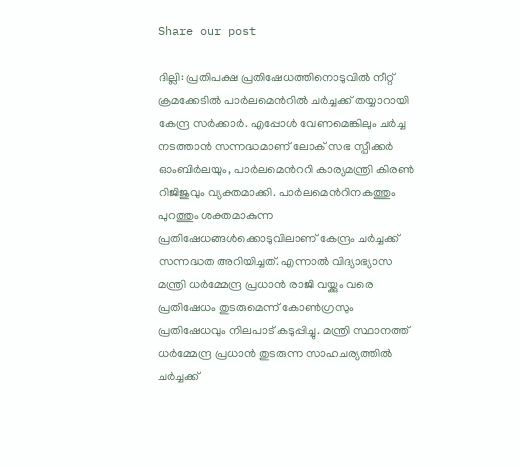Share our post

ദില്ലി: പ്രതിപക്ഷ പ്രതിഷേധത്തിനൊടുവില്‍ നീറ്റ് ക്രമക്കേടില്‍ പാർലമെന്‍റിൽ ചര്‍ച്ചക്ക് തയ്യാറായി കേന്ദ്ര സര്‍ക്കാര്‍. എപ്പോള്‍ വേണമെങ്കിലും ചര്‍ച്ച നടത്താന്‍ സന്നദ്ധമാണ് ലോക് സഭ സ്പീക്കര്‍ ഓംബിര്‍ലയും, പാര്‍ലമെന്‍ററി കാര്യമന്ത്രി കിരണ്‍ റിജിജുവും വ്യക്തമാക്കി. പാര്‍ലമെന്‍റിനകത്തും പുറത്തും ശക്തമാകുന്ന പ്രതിഷേധങ്ങള്‍ക്കൊടുവിലാണ് കേന്ദ്രം ചർച്ചക്ക് സന്നദ്ധത അറിയിച്ചത്. എന്നാൽ വിദ്യാഭ്യാസ മന്ത്രി ധര്‍മ്മേന്ദ്ര പ്രധാന്‍ രാജി വയ്ക്കും വരെ പ്രതിഷേധം തുടരുമെന്ന് കോണ്‍ഗ്രസും പ്രതിഷേധവും നിലപാട് കടുപ്പിച്ചു. മന്ത്രി സ്ഥാനത്ത് ധര്‍മ്മേന്ദ്ര പ്രധാന്‍ തുടരുന്ന സാഹചര്യത്തിൽ ചർച്ചക്ക്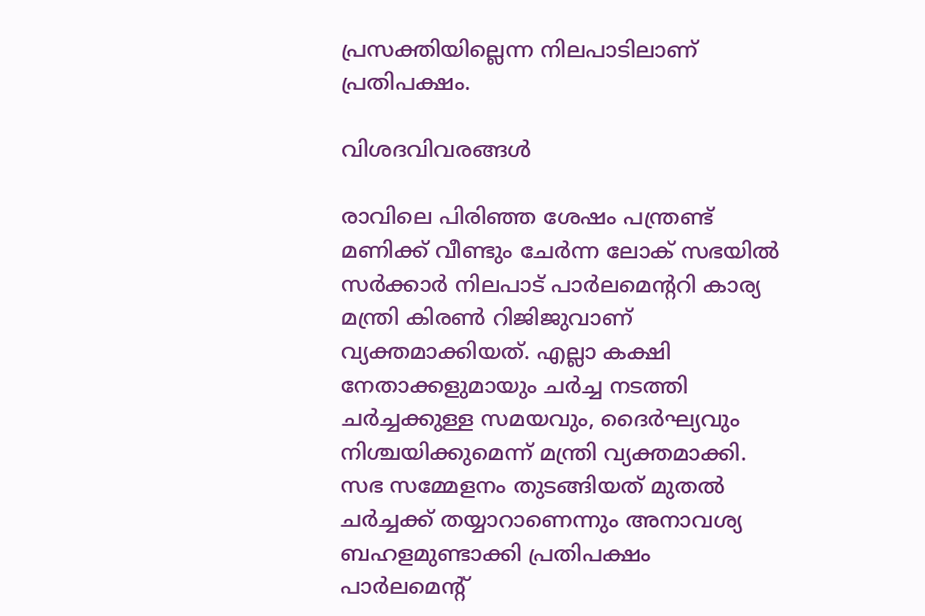പ്രസക്തിയില്ലെന്ന നിലപാടിലാണ് പ്രതിപക്ഷം.

വിശദവിവരങ്ങൾ

രാവിലെ പിരിഞ്ഞ ശേഷം പന്ത്രണ്ട് മണിക്ക് വീണ്ടും ചേര്‍ന്ന ലോക് സഭയില്‍ സര്‍ക്കാര്‍ നിലപാട് പാര്‍ലമെന്‍ററി കാര്യ മന്ത്രി കിരണ്‍ റിജിജുവാണ് വ്യക്തമാക്കിയത്. എല്ലാ കക്ഷി നേതാക്കളുമായും ചര്‍ച്ച നടത്തി ചര്‍ച്ചക്കുള്ള സമയവും, ദൈര്‍ഘ്യവും നിശ്ചയിക്കുമെന്ന് മന്ത്രി വ്യക്തമാക്കി. സഭ സമ്മേളനം തുടങ്ങിയത് മുതല്‍ ചര്‍ച്ചക്ക് തയ്യാറാണെന്നും അനാവശ്യ ബഹളമുണ്ടാക്കി പ്രതിപക്ഷം പാര്‍ലമെന്‍റ്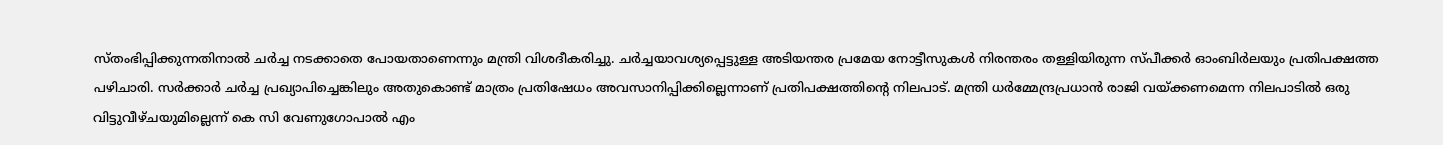സ്തംഭിപ്പിക്കുന്നതിനാല്‍ ചര്‍ച്ച നടക്കാതെ പോയതാണെന്നും മന്ത്രി വിശദീകരിച്ചു. ചര്‍ച്ചയാവശ്യപ്പെട്ടുള്ള അടിയന്തര പ്രമേയ നോട്ടീസുകള്‍ നിരന്തരം തള്ളിയിരുന്ന സ്പീക്കര്‍ ഓംബിര്‍ലയും പ്രതിപക്ഷത്ത പഴിചാരി. സര്‍ക്കാര്‍ ചര്‍ച്ച പ്രഖ്യാപിച്ചെങ്കിലും അതുകൊണ്ട് മാത്രം പ്രതിഷേധം അവസാനിപ്പിക്കില്ലെന്നാണ് പ്രതിപക്ഷത്തിന്‍റെ നിലപാട്. മന്ത്രി ധര്‍മ്മേന്ദ്രപ്രധാന്‍ രാജി വയ്ക്കണമെന്ന നിലപാടില്‍ ഒരു വിട്ടുവീഴ്ചയുമില്ലെന്ന് കെ സി വേണുഗോപാല്‍ എം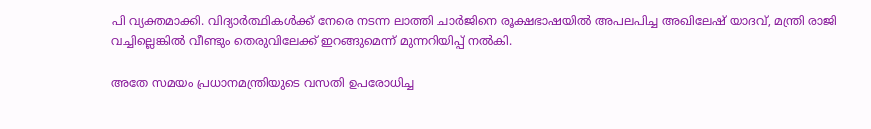പി വ്യക്തമാക്കി. വിദ്യാര്‍ത്ഥികള്‍ക്ക് നേരെ നടന്ന ലാത്തി ചാര്‍ജിനെ രൂക്ഷഭാഷയില്‍ അപലപിച്ച അഖിലേഷ് യാദവ്, മന്ത്രി രാജി വച്ചില്ലെങ്കില്‍ വീണ്ടും തെരുവിലേക്ക് ഇറങ്ങുമെന്ന് മുന്നറിയിപ്പ് നല്‍കി.

അതേ സമയം പ്രധാനമന്ത്രിയുടെ വസതി ഉപരോധിച്ച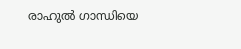രാഹുല്‍ ഗാന്ധിയെ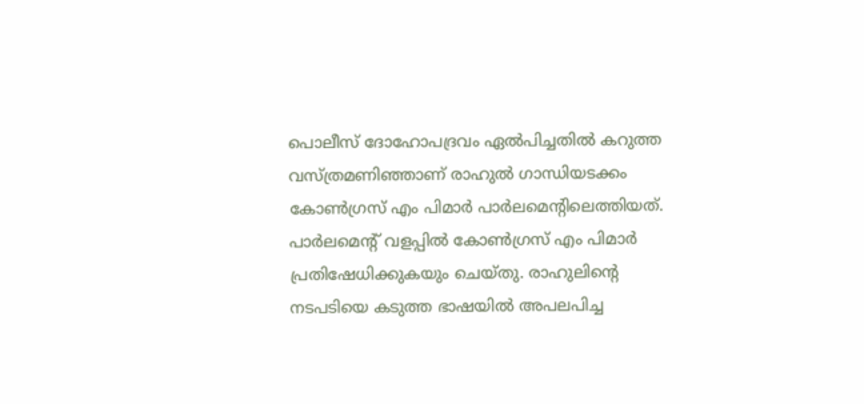പൊലീസ് ദോഹോപദ്രവം ഏല്‍പിച്ചതില്‍ കറുത്ത വസ്ത്രമണിഞ്ഞാണ് രാഹുല്‍ ഗാന്ധിയടക്കം കോണ്‍ഗ്രസ് എം പിമാര്‍ പാര്‍ലമെന്‍റിലെത്തിയത്. പാര്‍ലമെന്‍റ് വളപ്പില്‍ കോണ്‍ഗ്രസ് എം പിമാര്‍ പ്രതിഷേധിക്കുകയും ചെയ്തു. രാഹുലിന്‍റെ നടപടിയെ കടുത്ത ഭാഷയില്‍ അപലപിച്ച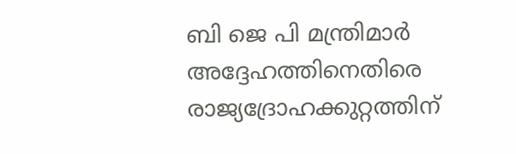ബി ജെ പി മന്ത്രിമാര്‍ അദ്ദേഹത്തിനെതിരെ രാജ്യദ്രോഹക്കുറ്റത്തിന്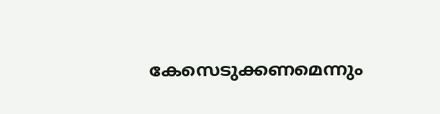കേസെടുക്കണമെന്നും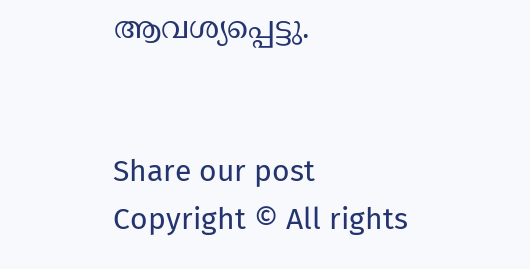ആവശ്യപ്പെട്ടു.


Share our post
Copyright © All rights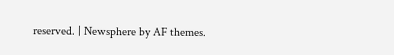reserved. | Newsphere by AF themes.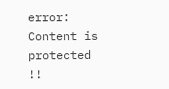error: Content is protected !!